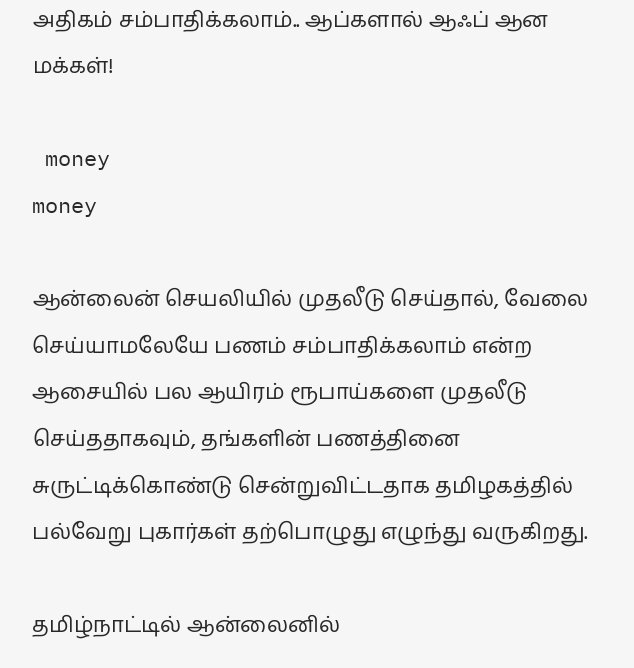அதிகம் சம்பாதிக்கலாம்.. ஆப்களால் ஆஃப் ஆன மக்கள்!

 money
money

ஆன்லைன் செயலியில் முதலீடு செய்தால், வேலை செய்யாமலேயே பணம் சம்பாதிக்கலாம் என்ற ஆசையில் பல ஆயிரம் ரூபாய்களை முதலீடு செய்ததாகவும், தங்களின் பணத்தினை சுருட்டிக்கொண்டு சென்றுவிட்டதாக தமிழகத்தில் பல்வேறு புகார்கள் தற்பொழுது எழுந்து வருகிறது.

தமிழ்நாட்டில் ஆன்லைனில்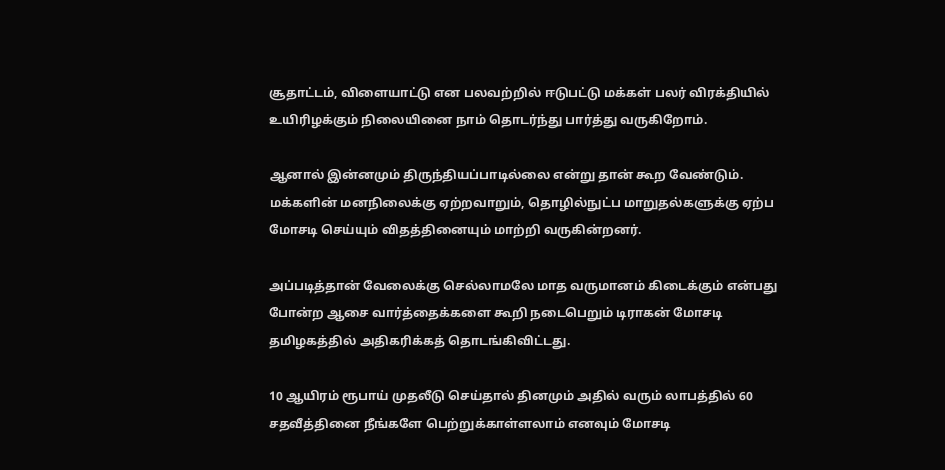சூதாட்டம், விளையாட்டு என பலவற்றில் ஈடுபட்டு மக்கள் பலர் விரக்தியில் உயிரிழக்கும் நிலையினை நாம் தொடர்ந்து பார்த்து வருகிறோம்.

ஆனால் இன்னமும் திருந்தியப்பாடில்லை என்று தான் கூற வேண்டும். மக்களின் மனநிலைக்கு ஏற்றவாறும், தொழில்நுட்ப மாறுதல்களுக்கு ஏற்ப மோசடி செய்யும் விதத்தினையும் மாற்றி வருகின்றனர்.

அப்படித்தான் வேலைக்கு செல்லாமலே மாத வருமானம் கிடைக்கும் என்பது போன்ற ஆசை வார்த்தைக்களை கூறி நடைபெறும் டிராகன் மோசடி தமிழகத்தில் அதிகரிக்கத் தொடங்கிவிட்டது.

10 ஆயிரம் ரூபாய் முதலீடு செய்தால் தினமும் அதில் வரும் லாபத்தில் 60 சதவீத்தினை நீங்களே பெற்றுக்காள்ளலாம் எனவும் மோசடி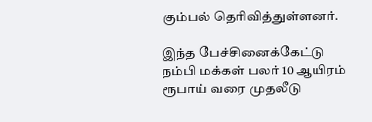கும்பல் தெரிவித்துள்ளனர்.

இந்த பேச்சினைக்கேட்டு நம்பி மக்கள் பலர் 10 ஆயிரம் ரூபாய் வரை முதலீடு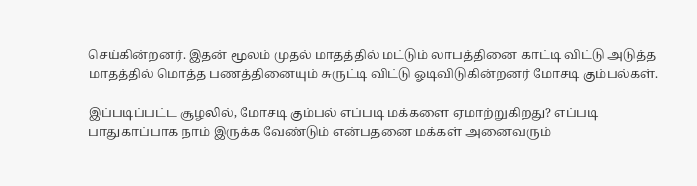செய்கின்றனர். இதன் மூலம் முதல் மாதத்தில் மட்டும் லாபத்தினை காட்டி விட்டு அடுத்த மாதத்தில் மொத்த பணத்தினையும் சுருட்டி விட்டு ஓடிவிடுகின்றனர் மோசடி கும்பல்கள்.

இப்படிப்பட்ட சூழலில், மோசடி கும்பல் எப்படி மக்களை ஏமாற்றுகிறது? எப்படி பாதுகாப்பாக நாம் இருக்க வேண்டும் என்பதனை மக்கள் அனைவரும்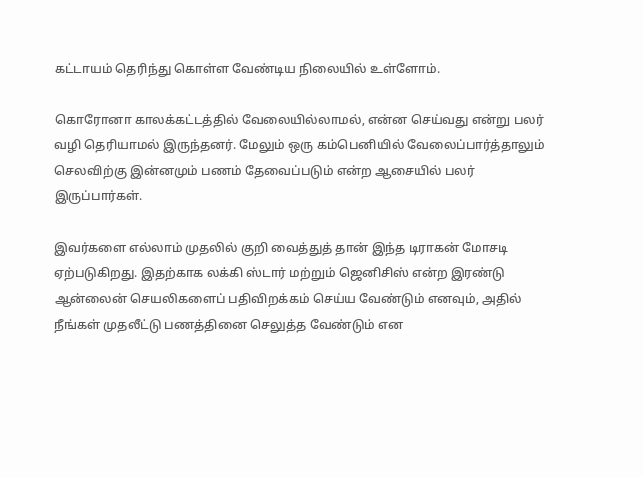கட்டாயம் தெரிந்து கொள்ள வேண்டிய நிலையில் உள்ளோம்.

கொரோனா காலக்கட்டத்தில் வேலையில்லாமல், என்ன செய்வது என்று பலர் வழி தெரியாமல் இருந்தனர். மேலும் ஒரு கம்பெனியில் வேலைப்பார்த்தாலும் செலவிற்கு இன்னமும் பணம் தேவைப்படும் என்ற ஆசையில் பலர் இருப்பார்கள்.

இவர்களை எல்லாம் முதலில் குறி வைத்துத் தான் இந்த டிராகன் மோசடி ஏற்படுகிறது. இதற்காக லக்கி ஸ்டார் மற்றும் ஜெனிசிஸ் என்ற இரண்டு ஆன்லைன் செயலிகளைப் பதிவிறக்கம் செய்ய வேண்டும் எனவும், அதில் நீங்கள் முதலீட்டு பணத்தினை செலுத்த வேண்டும் என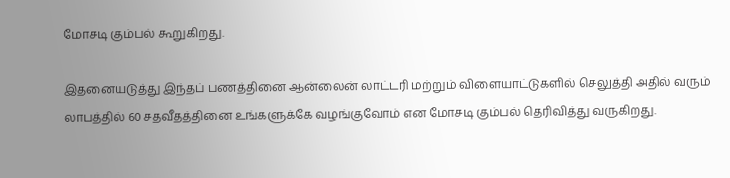மோசடி கும்பல் கூறுகிறது.

இதனையடுத்து இந்தப் பணத்தினை ஆன்லைன் லாட்டரி மற்றும் விளையாட்டுகளில் செலுத்தி அதில் வரும் லாபத்தில் 60 சதவீதத்தினை உங்களுக்கே வழங்குவோம் என மோசடி கும்பல் தெரிவித்து வருகிறது.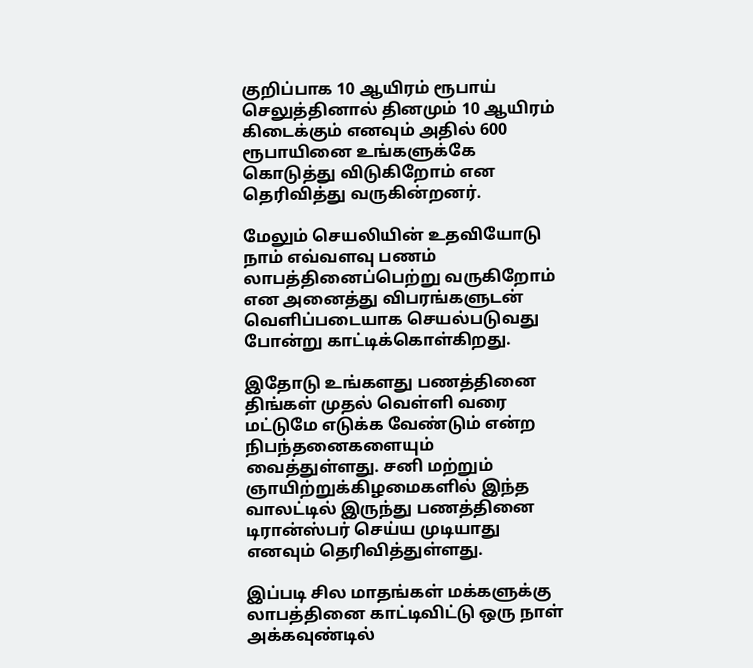குறிப்பாக 10 ஆயிரம் ரூபாய் செலுத்தினால் தினமும் 10 ஆயிரம் கிடைக்கும் எனவும் அதில் 600 ரூபாயினை உங்களுக்கே கொடுத்து விடுகிறோம் என தெரிவித்து வருகின்றனர்.

மேலும் செயலியின் உதவியோடு நாம் எவ்வளவு பணம் லாபத்தினைப்பெற்று வருகிறோம் என அனைத்து விபரங்களுடன் வெளிப்படையாக செயல்படுவது போன்று காட்டிக்கொள்கிறது.

இதோடு உங்களது பணத்தினை திங்கள் முதல் வெள்ளி வரை மட்டுமே எடுக்க வேண்டும் என்ற நிபந்தனைகளையும் வைத்துள்ளது. சனி மற்றும் ஞாயிற்றுக்கிழமைகளில் இந்த வாலட்டில் இருந்து பணத்தினை டிரான்ஸ்பர் செய்ய முடியாது எனவும் தெரிவித்துள்ளது.

இப்படி சில மாதங்கள் மக்களுக்கு லாபத்தினை காட்டிவிட்டு ஒரு நாள் அக்கவுண்டில்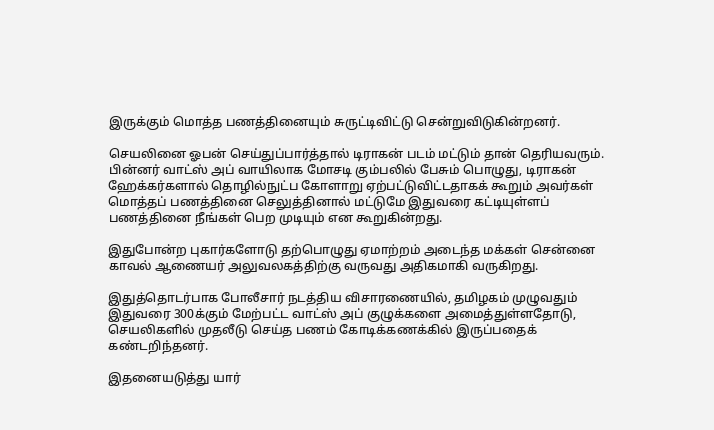இருக்கும் மொத்த பணத்தினையும் சுருட்டிவிட்டு சென்றுவிடுகின்றனர்.

செயலினை ஓபன் செய்துப்பார்த்தால் டிராகன் படம் மட்டும் தான் தெரியவரும். பின்னர் வாட்ஸ் அப் வாயிலாக மோசடி கும்பலில் பேசும் பொழுது, டிராகன் ஹேக்கர்களால் தொழில்நுட்ப கோளாறு ஏற்பட்டுவிட்டதாகக் கூறும் அவர்கள் மொத்தப் பணத்தினை செலுத்தினால் மட்டுமே இதுவரை கட்டியுள்ளப் பணத்தினை நீங்கள் பெற முடியும் என கூறுகின்றது.

இதுபோன்ற புகார்களோடு தற்பொழுது ஏமாற்றம் அடைந்த மக்கள் சென்னை காவல் ஆணையர் அலுவலகத்திற்கு வருவது அதிகமாகி வருகிறது.

இதுத்தொடர்பாக போலீசார் நடத்திய விசாரணையில், தமிழகம் முழுவதும் இதுவரை 300க்கும் மேற்பட்ட வாட்ஸ் அப் குழுக்களை அமைத்துள்ளதோடு, செயலிகளில் முதலீடு செய்த பணம் கோடிக்கணக்கில் இருப்பதைக் கண்டறிந்தனர்.

இதனையடுத்து யார்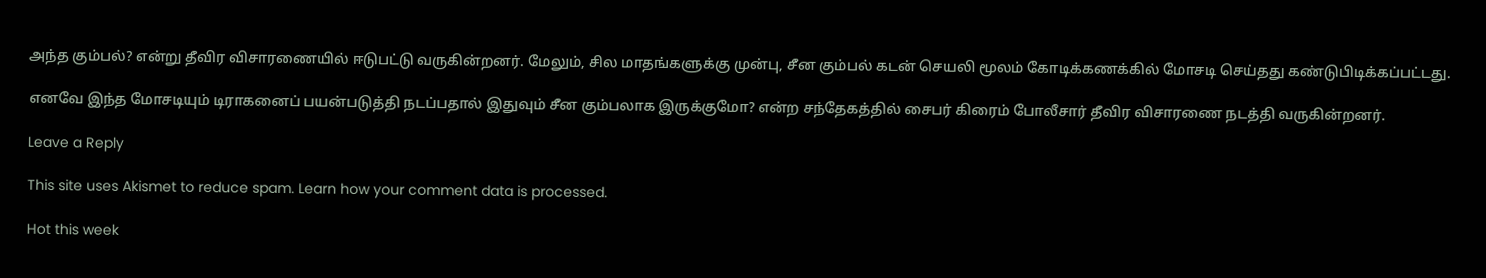அந்த கும்பல்? என்று தீவிர விசாரணையில் ஈடுபட்டு வருகின்றனர். மேலும், சில மாதங்களுக்கு முன்பு, சீன கும்பல் கடன் செயலி மூலம் கோடிக்கணக்கில் மோசடி செய்தது கண்டுபிடிக்கப்பட்டது.

எனவே இந்த மோசடியும் டிராகனைப் பயன்படுத்தி நடப்பதால் இதுவும் சீன கும்பலாக இருக்குமோ? என்ற சந்தேகத்தில் சைபர் கிரைம் போலீசார் தீவிர விசாரணை நடத்தி வருகின்றனர்.

Leave a Reply

This site uses Akismet to reduce spam. Learn how your comment data is processed.

Hot this week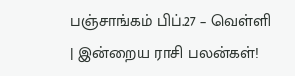பஞ்சாங்கம் பிப்.27 – வெள்ளி | இன்றைய ராசி பலன்கள்!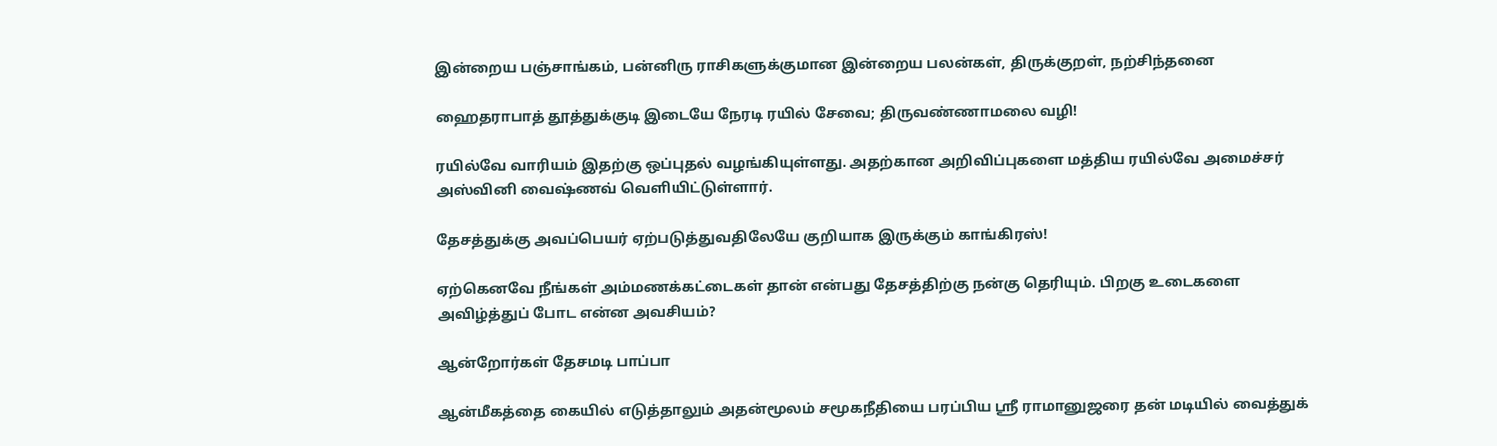இன்றைய பஞ்சாங்கம், பன்னிரு ராசிகளுக்குமான இன்றைய பலன்கள், திருக்குறள், நற்சிந்தனை

ஹைதராபாத் தூத்துக்குடி இடையே நேரடி ரயில் சேவை; திருவண்ணாமலை வழி!

ரயில்வே வாரியம் இதற்கு ஒப்புதல் வழங்கியுள்ளது. அதற்கான அறிவிப்புகளை மத்திய ரயில்வே அமைச்சர் அஸ்வினி வைஷ்ணவ் வெளியிட்டுள்ளார்.

தேசத்துக்கு அவப்பெயர் ஏற்படுத்துவதிலேயே குறியாக இருக்கும் காங்கிரஸ்!

ஏற்கெனவே நீங்கள் அம்மணக்கட்டைகள் தான் என்பது தேசத்திற்கு நன்கு தெரியும். பிறகு உடைகளை அவிழ்த்துப் போட என்ன அவசியம்?

ஆன்றோர்கள் தேசமடி பாப்பா

ஆன்மீகத்தை கையில் எடுத்தாலும் அதன்மூலம் சமூகநீதியை பரப்பிய ஸ்ரீ ராமானுஜரை தன் மடியில் வைத்துக்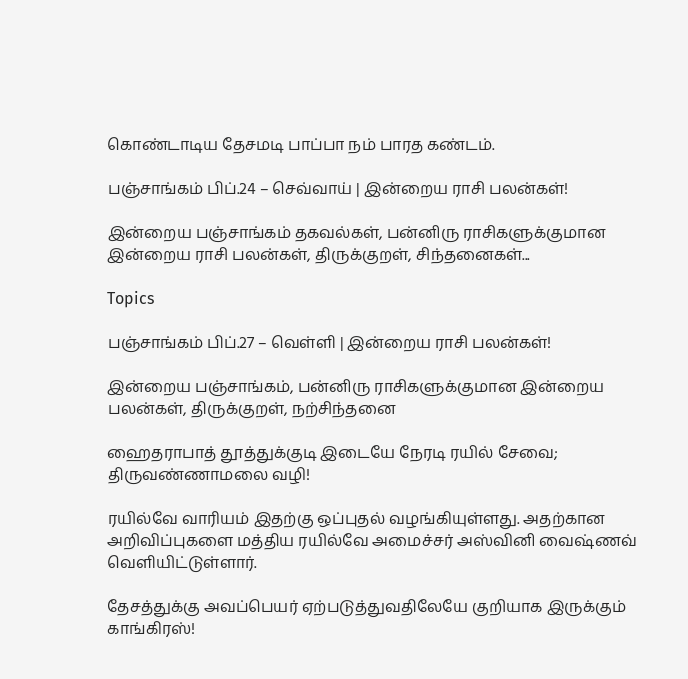கொண்டாடிய தேசமடி பாப்பா நம் பாரத கண்டம்.

பஞ்சாங்கம் பிப்.24 – செவ்வாய் | இன்றைய ராசி பலன்கள்!

இன்றைய பஞ்சாங்கம் தகவல்கள், பன்னிரு ராசிகளுக்குமான இன்றைய ராசி பலன்கள், திருக்குறள், சிந்தனைகள்...

Topics

பஞ்சாங்கம் பிப்.27 – வெள்ளி | இன்றைய ராசி பலன்கள்!

இன்றைய பஞ்சாங்கம், பன்னிரு ராசிகளுக்குமான இன்றைய பலன்கள், திருக்குறள், நற்சிந்தனை

ஹைதராபாத் தூத்துக்குடி இடையே நேரடி ரயில் சேவை; திருவண்ணாமலை வழி!

ரயில்வே வாரியம் இதற்கு ஒப்புதல் வழங்கியுள்ளது. அதற்கான அறிவிப்புகளை மத்திய ரயில்வே அமைச்சர் அஸ்வினி வைஷ்ணவ் வெளியிட்டுள்ளார்.

தேசத்துக்கு அவப்பெயர் ஏற்படுத்துவதிலேயே குறியாக இருக்கும் காங்கிரஸ்!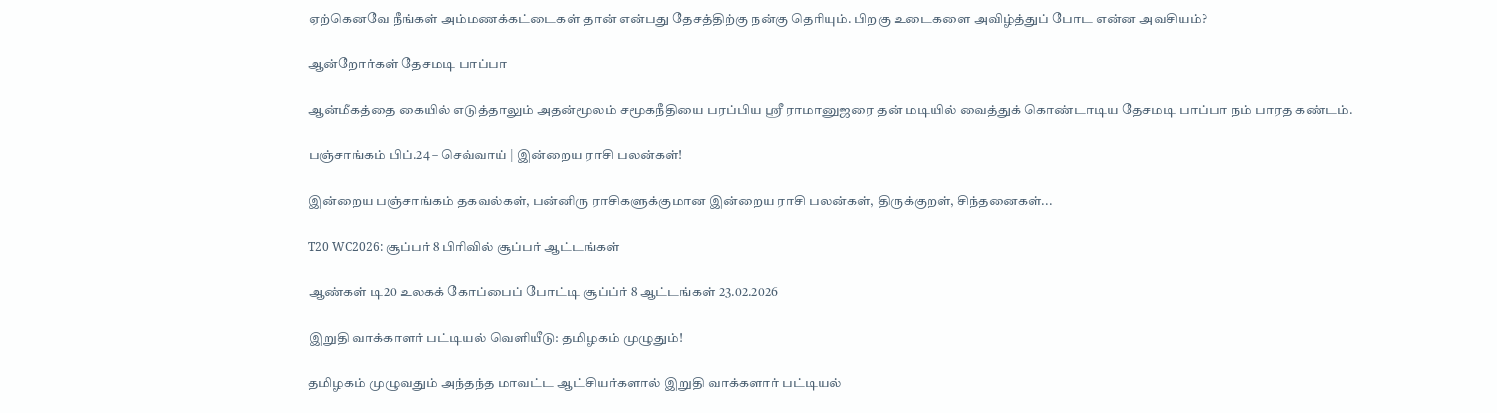ஏற்கெனவே நீங்கள் அம்மணக்கட்டைகள் தான் என்பது தேசத்திற்கு நன்கு தெரியும். பிறகு உடைகளை அவிழ்த்துப் போட என்ன அவசியம்?

ஆன்றோர்கள் தேசமடி பாப்பா

ஆன்மீகத்தை கையில் எடுத்தாலும் அதன்மூலம் சமூகநீதியை பரப்பிய ஸ்ரீ ராமானுஜரை தன் மடியில் வைத்துக் கொண்டாடிய தேசமடி பாப்பா நம் பாரத கண்டம்.

பஞ்சாங்கம் பிப்.24 – செவ்வாய் | இன்றைய ராசி பலன்கள்!

இன்றைய பஞ்சாங்கம் தகவல்கள், பன்னிரு ராசிகளுக்குமான இன்றைய ராசி பலன்கள், திருக்குறள், சிந்தனைகள்...

T20 WC2026: சூப்பர் 8 பிரிவில் சூப்பர் ஆட்டங்கள்

ஆண்கள் டி20 உலகக் கோப்பைப் போட்டி சூப்ப்ர் 8 ஆட்டங்கள் 23.02.2026

இறுதி வாக்காளர் பட்டியல் வெளியீடு: தமிழகம் முழுதும்!

தமிழகம் முழுவதும் அந்தந்த மாவட்ட ஆட்சியர்களால் இறுதி வாக்களார் பட்டியல்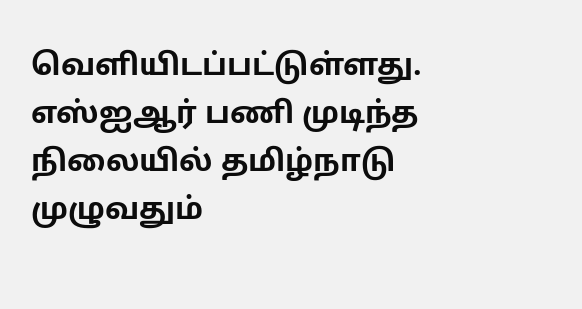வெளியிடப்பட்டுள்ளது.  எஸ்ஐஆர் பணி முடிந்த நிலையில் தமிழ்நாடு முழுவதும்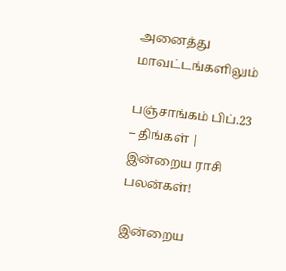அனைத்து மாவட்டங்களிலும்

பஞ்சாங்கம் பிப்.23 – திங்கள் | இன்றைய ராசி பலன்கள்!

இன்றைய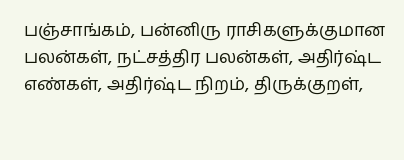பஞ்சாங்கம், பன்னிரு ராசிகளுக்குமான பலன்கள், நட்சத்திர பலன்கள், அதிர்ஷ்ட எண்கள், அதிர்ஷ்ட நிறம், திருக்குறள்,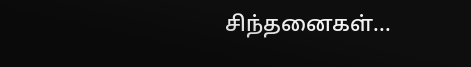சிந்தனைகள்...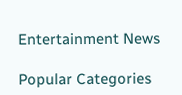Entertainment News

Popular Categories